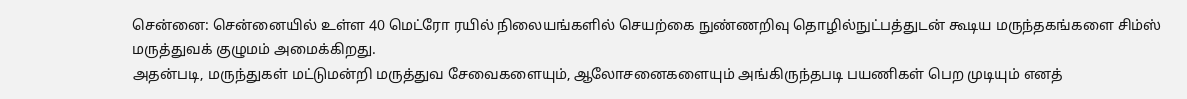சென்னை: சென்னையில் உள்ள 40 மெட்ரோ ரயில் நிலையங்களில் செயற்கை நுண்ணறிவு தொழில்நுட்பத்துடன் கூடிய மருந்தகங்களை சிம்ஸ் மருத்துவக் குழுமம் அமைக்கிறது.
அதன்படி, மருந்துகள் மட்டுமன்றி மருத்துவ சேவைகளையும், ஆலோசனைகளையும் அங்கிருந்தபடி பயணிகள் பெற முடியும் எனத்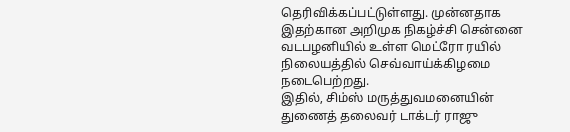தெரிவிக்கப்பட்டுள்ளது. முன்னதாக இதற்கான அறிமுக நிகழ்ச்சி சென்னை வடபழனியில் உள்ள மெட்ரோ ரயில் நிலையத்தில் செவ்வாய்க்கிழமை நடைபெற்றது.
இதில், சிம்ஸ் மருத்துவமனையின் துணைத் தலைவர் டாக்டர் ராஜு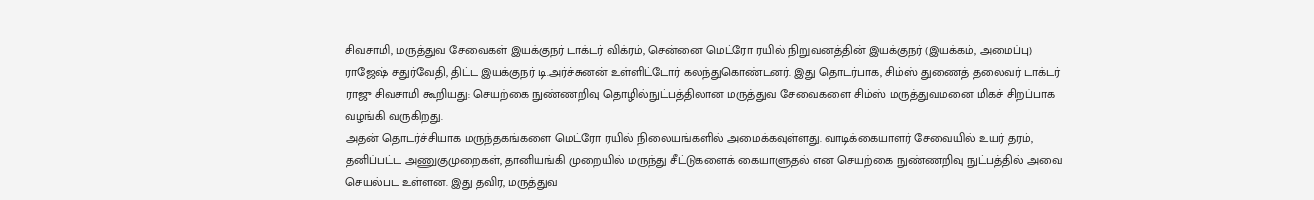சிவசாமி, மருத்துவ சேவைகள் இயக்குநர் டாக்டர் விக்ரம், சென்னை மெட்ரோ ரயில் நிறுவனத்தின் இயக்குநர் (இயக்கம், அமைப்பு) ராஜேஷ் சதுர்வேதி, திட்ட இயக்குநர் டி.அர்ச்சுனன் உள்ளிட்டோர் கலந்துகொண்டனர். இது தொடர்பாக, சிம்ஸ் துணைத் தலைவர் டாக்டர் ராஜு சிவசாமி கூறியது: செயற்கை நுண்ணறிவு தொழில்நுட்பத்திலான மருத்துவ சேவைகளை சிம்ஸ் மருத்துவமனை மிகச் சிறப்பாக வழங்கி வருகிறது.
அதன் தொடர்ச்சியாக மருந்தகங்களை மெட்ரோ ரயில் நிலையங்களில் அமைக்கவுள்ளது. வாடிக்கையாளர் சேவையில் உயர் தரம், தனிப்பட்ட அணுகுமுறைகள், தானியங்கி முறையில் மருந்து சீட்டுகளைக் கையாளுதல் என செயற்கை நுண்ணறிவு நுட்பத்தில் அவை செயல்பட உள்ளன. இது தவிர, மருத்துவ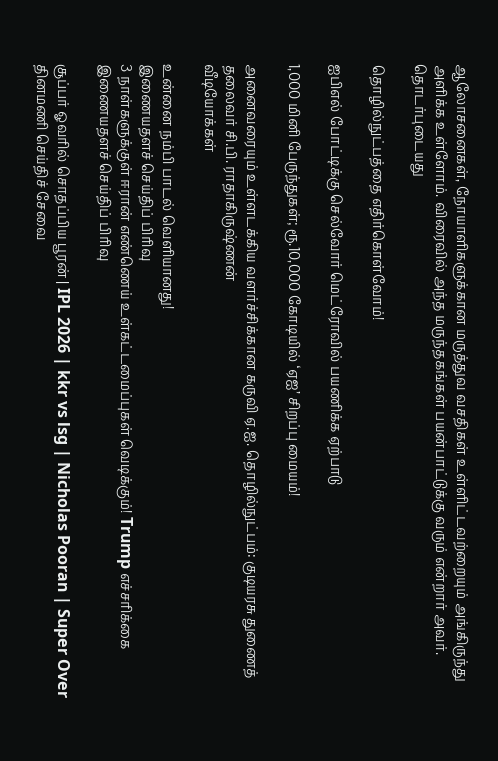ஆலோசனைகள், நோயாளிகளுக்கான மருத்துவ வசதிகள் உள்ளிட்டவற்றையும் அங்கிருந்து அளிக்க உள்ளோம். விரைவில் அந்த மருந்தகங்கள் பயன்பாட்டுக்கு வரும் என்றார் அவர்.
தொடர்புடையது

தொழில்நுட்பத்தை எதிர்கொள்வோம்!

ஐபிஎல் போட்டிக்கு செல்வோர் மெட்ரோவில் பயணிக்க ஏற்பாடு

1,000 மினி பேருந்துகள்; ரூ.10,000 கோடியில் ‘ஏஐ’ சிறப்பு மையம்!

அனைவரையும் உள்ளடக்கிய வளர்ச்சிக்கான கருவி ஏ.ஐ. தொழில்நுட்பம்: குடியரசு துணைத் தலைவர் சி.பி. ராதாகிருஷ்ணன்
வீடியோக்கள்

உன்னை நம்பி பாடல் வெளியானது!
இணையதளச் செய்திப் பிரிவு
3 நாள்களுக்குள் ஈரான் எண்ணெய் உள்கட்டமைப்புகள் வெடிக்கும்! Trump எச்சரிக்கை
இணையதளச் செய்திப் பிரிவு

சூப்பர் ஓவரில் சொதப்பிய பூரன் | IPL 2026 | kkr vs lsg | Nicholas Pooran | Super Over
தினமணி செய்திச் சேவை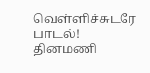வெள்ளிச்சுடரே பாடல்!
தினமணி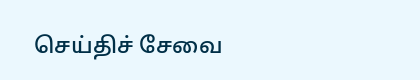செய்திச் சேவை